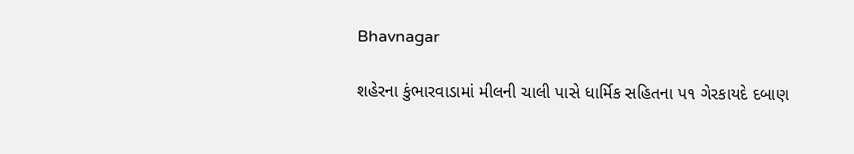Bhavnagar

શહેરના કુંભારવાડામાં મીલની ચાલી પાસે ધાર્મિક સહિતના પ૧ ગેરકાયદે દબાણ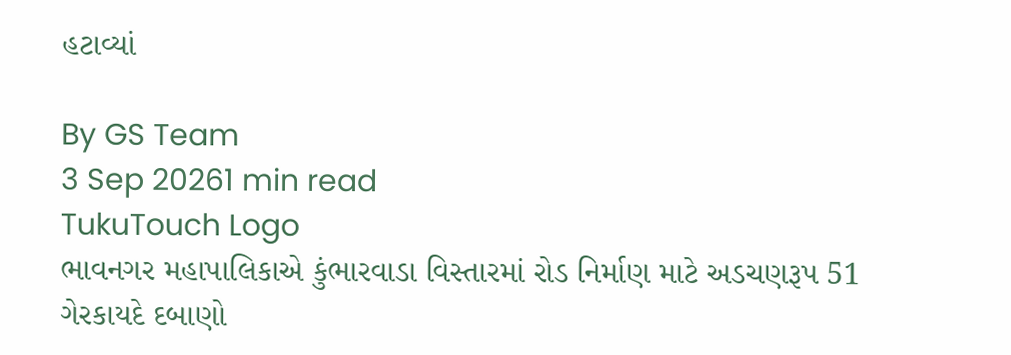હટાવ્યાં

By GS Team
3 Sep 20261 min read
TukuTouch Logo
ભાવનગર મહાપાલિકાએ કુંભારવાડા વિસ્તારમાં રોડ નિર્માણ માટે અડચણરૂપ 51 ગેરકાયદે દબાણો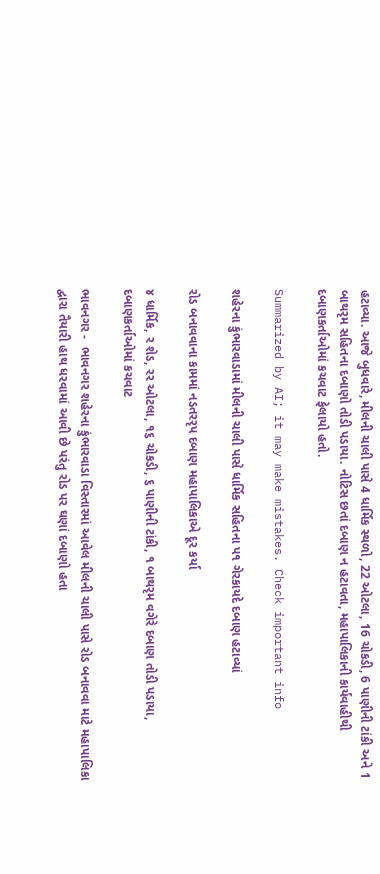હટાવ્યા. આજે બુધવારે, મીલની ચાલી પાસે 4 ધાર્મિક સ્થળો, 22 ઓટલા, 16 ચોકડી, 6 પાણીની ટાંકી અને 1 બાથરૃમ સહિતના દબાણો તોડી પડાયા. નોટિસ છતાં દબાણ ન હટાવતા, મહાપાલિકાની કાર્યવાહીથી દબાણકર્તાઓમાં કચવાટ ફેલાયો હતો.

Summarized by AI; it may make mistakes. Check important info

શહેરના કુંભારવાડામાં મીલની ચાલી પાસે ધાર્મિક સહિતના પ૧ ગેરકાયદે દબાણ હટાવ્યાં

રોડ બનાવવાના કામમાં નડતરરૃપ દબાણ મહાપાલિકાએ દૂર કર્યા

૪ ધાર્મિક, ર શેડ, રર ઓટલા, ૧૬ ચોકડી, ૬ પાણીની ટાંકી, ૧ બાથરૃમ વગેરે દબાણ તોડી પડાયા, દબાણકર્તાઓમાં કચવાટ

ભાવનગર -  ભાવનગર શહેરના કુંભારવાડા વિસ્તારમાં આવેલ મીલની ચાલી પાસે રોડ બનાવવા માટે મહાપાલિકા દ્વારા તૈયારી હાથ ધરવામાં આવી છે પરંતુ રોડ પર ઘણાં દબાણો હતા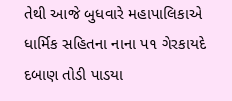તેથી આજે બુધવારે મહાપાલિકાએ ધાર્મિક સહિતના નાના પ૧ ગેરકાયદે દબાણ તોડી પાડયા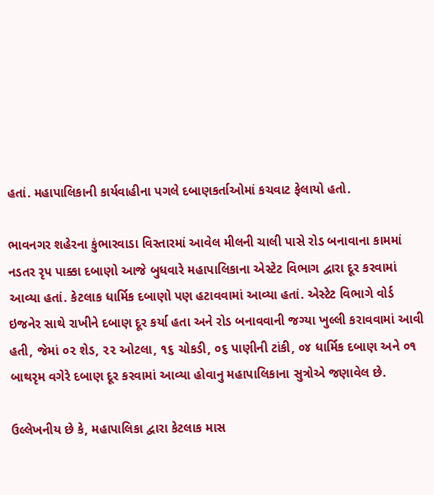હતાં. મહાપાલિકાની કાર્યવાહીના પગલે દબાણકર્તાઓમાં કચવાટ ફેલાયો હતો.

ભાવનગર શહેરના કુંભારવાડા વિસ્તારમાં આવેલ મીલની ચાલી પાસે રોડ બનાવાના કામમાં નડતર રૃપ પાક્કા દબાણો આજે બુધવારે મહાપાલિકાના એસ્ટેટ વિભાગ દ્વારા દૂર કરવામાં આવ્યા હતાં. કેટલાક ધાર્મિક દબાણો પણ હટાવવામાં આવ્યા હતાં. એસ્ટેટ વિભાગે વોર્ડ ઇજનેર સાથે રાખીને દબાણ દૂર કર્યા હતા અને રોડ બનાવવાની જગ્યા ખુલ્લી કરાવવામાં આવી હતી, જેમાં ૦૨ શેડ, ૨૨ ઓટલા, ૧૬ ચોકડી, ૦૬ પાણીની ટાંકી, ૦૪ ધાર્મિક દબાણ અને ૦૧ બાથરૃમ વગેરે દબાણ દૂર કરવામાં આવ્યા હોવાનુ મહાપાલિકાના સુત્રોએ જણાવેલ છે.

ઉલ્લેખનીય છે કે, મહાપાલિકા દ્વારા કેટલાક માસ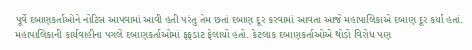પૂર્વે દબાણકર્તાઓને નોટિસ આપવામાં આવી હતી પરંતુ તેમ છતાં દબાણ દૂર કરવામાં આવતા આજે મહાપાલિકાએ દબાણ દૂર કર્યા હતાં. મહાપાલિકાની કાર્યવાહીના પગલે દબાણકર્તાઓમાં ફફડાટ ફેલાયો હતો. કેટલાક દબાણકર્તાઓએ થોડો વિરોધ પણ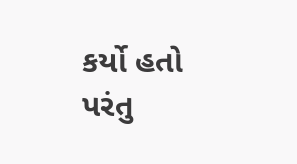કર્યો હતો પરંતુ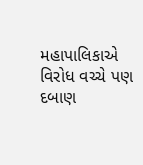મહાપાલિકાએ વિરોધ વચ્ચે પણ દબાણ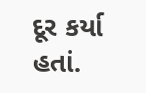દૂર કર્યા હતાં.